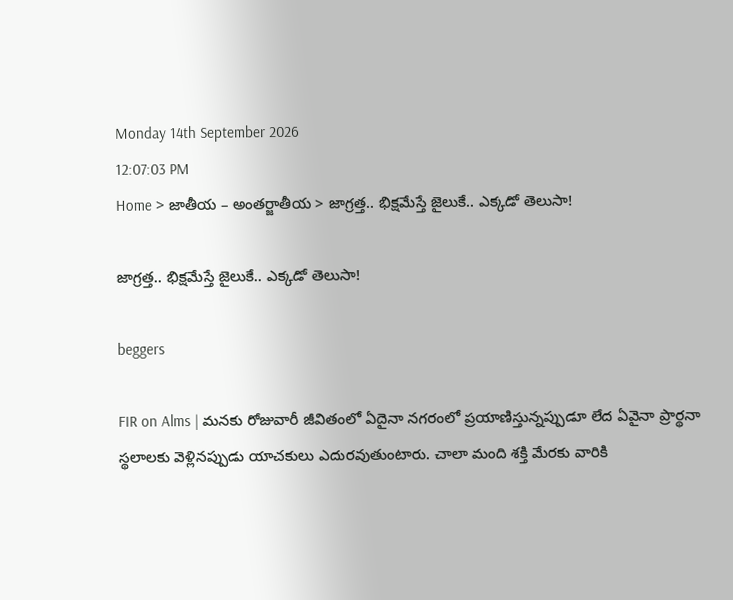Monday 14th September 2026
12:07:03 PM
Home > జాతీయ – అంతర్జాతీయ > జాగ్రత్త.. భిక్షమేస్తే జైలుకే.. ఎక్కడో తెలుసా!

జాగ్రత్త.. భిక్షమేస్తే జైలుకే.. ఎక్కడో తెలుసా!

beggers

FIR on Alms | మనకు రోజువారీ జీవితంలో ఏదైనా నగరంలో ప్రయాణిస్తున్నప్పుడూ లేద ఏవైనా ప్రార్థనా స్థలాలకు వెళ్లినప్పుడు యాచకులు ఎదురవుతుంటారు. చాలా మంది శక్తి మేరకు వారికి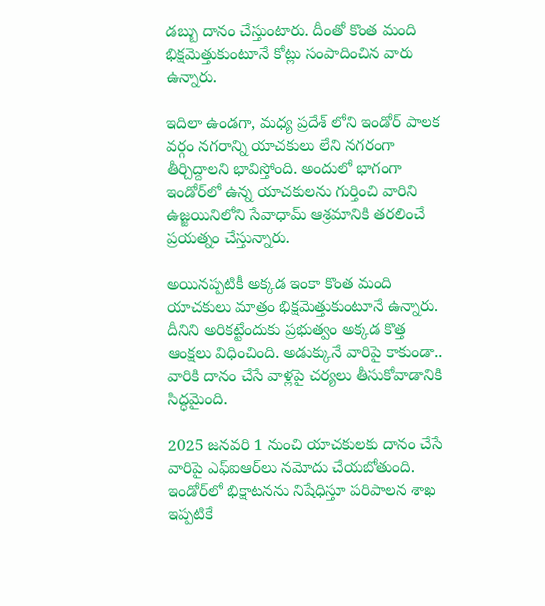డబ్బు దానం చేస్తుంటారు. దీంతో కొంత మంది భిక్షమెత్తుకుంటూనే కోట్లు సంపాదించిన వారు ఉన్నారు.

ఇదిలా ఉండగా, మధ్య ప్రదేశ్ లోని ఇండోర్ పాలక వర్గం నగరాన్ని యాచకులు లేని నగరంగా తీర్చిద్దాలని భావిస్తోంది. అందులో భాగంగా ఇండోర్‌లో ఉన్న యాచకులను గుర్తించి వారిని ఉజ్జయినిలోని సేవాధామ్ ఆశ్రమానికి తరలించే ప్రయత్నం చేస్తున్నారు.

అయినప్పటికీ అక్కడ ఇంకా కొంత మంది యాచకులు మాత్రం భిక్షమెత్తుకుంటూనే ఉన్నారు. దీనిని అరికట్టేందుకు ప్రభుత్వం అక్కడ కొత్త ఆంక్షలు విధించింది. అడుక్కునే వారిపై కాకుండా.. వారికి దానం చేసే వాళ్లపై చర్యలు తీసుకోవాడానికి సిద్ధమైంది.

2025 జనవరి 1 నుంచి యాచకులకు దానం చేసే వారిపై ఎఫ్ఐఆర్‌లు నమోదు చేయబోతుంది. ఇండోర్‌లో భిక్షాటనను నిషేధిస్తూ పరిపాలన శాఖ ఇప్పటికే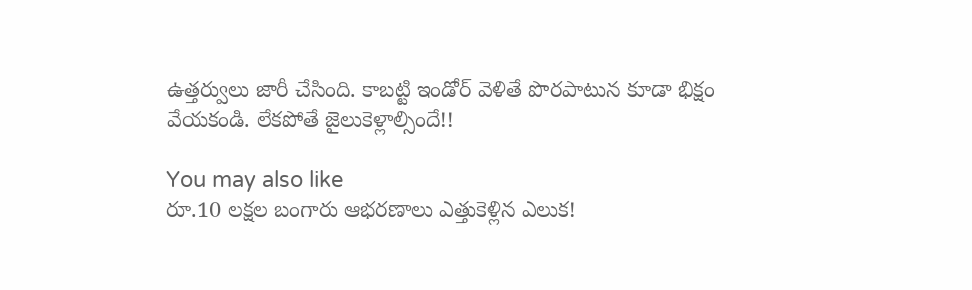ఉత్తర్వులు జారీ చేసింది. కాబట్టి ఇండోర్ వెళితే పొరపాటున కూడా భిక్షం వేయకండి. లేకపోతే జైలుకెళ్లాల్సిందే!!

You may also like
రూ.10 లక్షల బంగారు ఆభరణాలు ఎత్తుకెళ్లిన ఎలుక!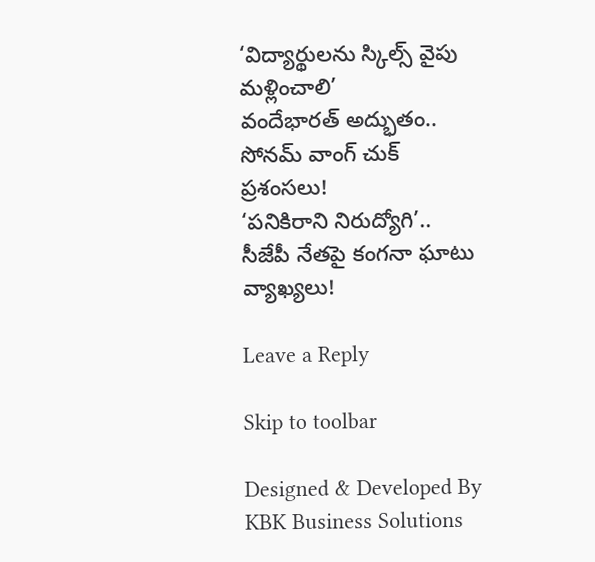‘విద్యార్థులను స్కిల్స్ వైపు మళ్లించాలి’
వందేభారత్ అద్భుతం.. సోనమ్ వాంగ్ చుక్ ప్రశంసలు!
‘పనికిరాని నిరుద్యోగి’.. సీజేపీ నేతపై కంగనా ఘాటు వ్యాఖ్యలు!

Leave a Reply

Skip to toolbar

Designed & Developed By KBK Business Solutions